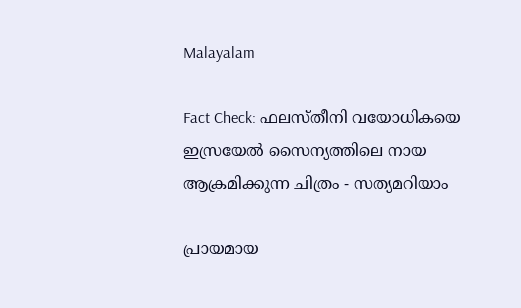Malayalam

Fact Check: ഫലസ്തീനി വയോധികയെ ഇസ്രയേല്‍ സൈന്യത്തിലെ നായ ആക്രമിക്കുന്ന ചിത്രം - സത്യമറിയാം

പ്രായമായ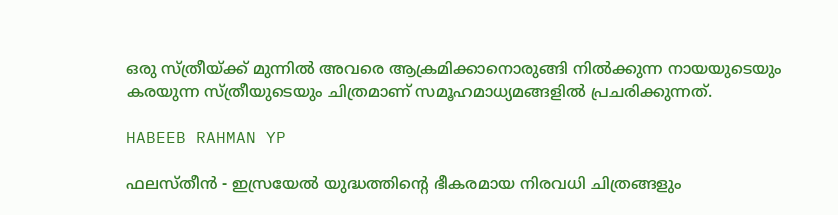ഒരു സ്ത്രീയ്ക്ക് മുന്നില്‍ അവരെ ആക്രമിക്കാനൊരുങ്ങി നില്‍ക്കുന്ന നായയുടെയും കരയുന്ന സ്ത്രീയുടെയും ചിത്രമാണ് സമൂഹമാധ്യമങ്ങളില്‍ പ്രചരിക്കുന്നത്.

HABEEB RAHMAN YP

ഫലസ്തീന്‍ - ഇസ്രയേല്‍ യുദ്ധത്തിന്റെ ഭീകരമായ നിരവധി ചിത്രങ്ങളും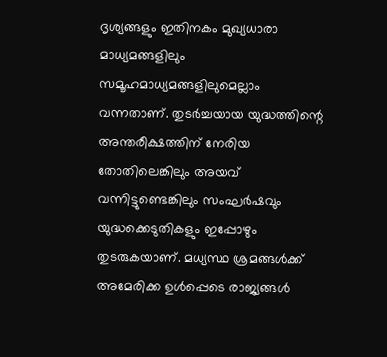ദൃശ്യങ്ങളും ഇതിനകം മുഖ്യധാരാ മാധ്യമങ്ങളിലും സമൂഹമാധ്യമങ്ങളിലുമെല്ലാം വന്നതാണ്. തുടര്‍ച്ചയായ യുദ്ധത്തിന്റെ അന്തരീക്ഷത്തിന് നേരിയ തോതിലെങ്കിലും അയവ് വന്നിട്ടുണ്ടെങ്കിലും സംഘര്‍ഷവും യുദ്ധക്കെടുതികളും ഇപ്പോഴും തുടരുകയാണ്. മധ്യസ്ഥ ശ്രമങ്ങള്‍ക്ക് അമേരിക്ക ഉള്‍പ്പെടെ രാജ്യങ്ങള്‍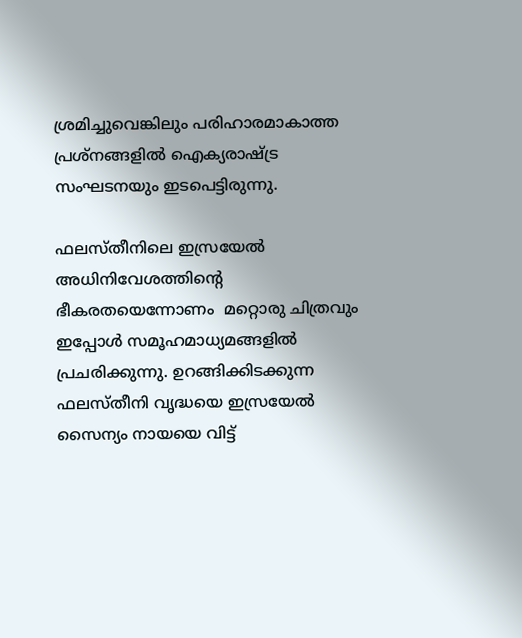ശ്രമിച്ചുവെങ്കിലും പരിഹാരമാകാത്ത പ്രശ്നങ്ങളില്‍‌ ഐക്യരാഷ്ട്ര സംഘടനയും ഇടപെട്ടിരുന്നു.

ഫലസ്തീനിലെ ഇസ്രയേല്‍ അധിനിവേശത്തിന്റെ ഭീകരതയെന്നോണം  മറ്റൊരു ചിത്രവും ഇപ്പോള്‍ സമൂഹമാധ്യമങ്ങളില്‍ പ്രചരിക്കുന്നു. ഉറങ്ങിക്കിടക്കുന്ന ഫലസ്തീനി വൃദ്ധയെ ഇസ്രയേല്‍ സൈന്യം നായയെ വിട്ട്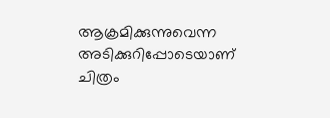ആക്രമിക്കുന്നുവെന്ന അടിക്കുറിപ്പോടെയാണ് ചിത്രം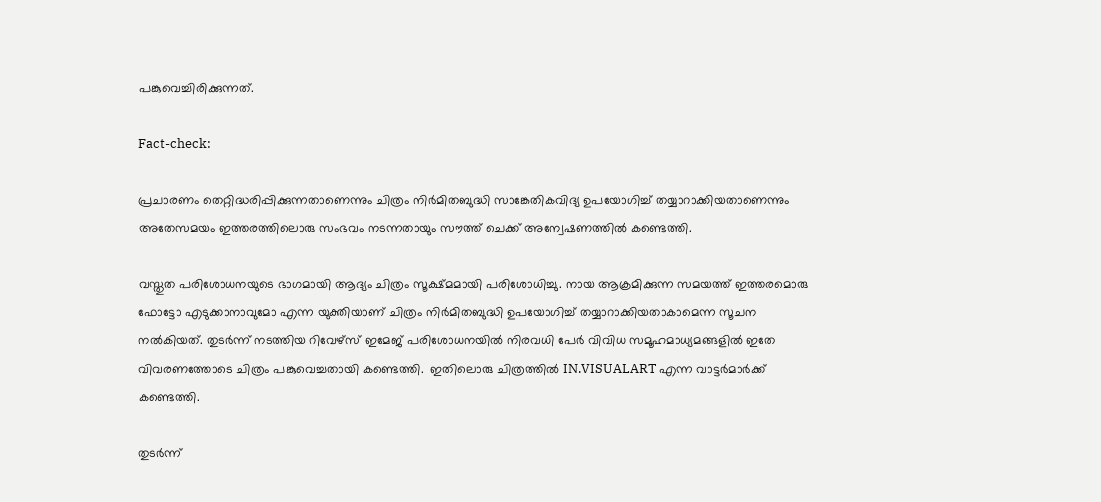പങ്കുവെച്ചിരിക്കുന്നത്.

Fact-check:

പ്രചാരണം തെറ്റിദ്ധരിപ്പിക്കുന്നതാണെന്നും ചിത്രം നിര്‍മിതബുദ്ധി സാങ്കേതികവിദ്യ ഉപയോഗിച്ച് തയ്യാറാക്കിയതാണെന്നും അതേസമയം ഇത്തരത്തിലൊരു സംഭവം നടന്നതായും സൗത്ത് ചെക്ക് അന്വേഷണത്തില്‍ കണ്ടെത്തി.

വസ്തുത പരിശോധനയുടെ ഭാഗമായി ആദ്യം ചിത്രം സൂക്ഷ്മമായി പരിശോധിച്ചു. നായ ആക്രമിക്കുന്ന സമയത്ത് ഇത്തരമൊരു ഫോട്ടോ എടുക്കാനാവുമോ എന്ന യുക്തിയാണ് ചിത്രം നിര്‍മിതബുദ്ധി ഉപയോഗിച്ച് തയ്യാറാക്കിയതാകാമെന്ന സൂചന നല്‍കിയത്. തുടര്‍ന്ന് നടത്തിയ റിവേഴ്സ് ഇമേജ് പരിശോധനയില്‍ നിരവധി പേര്‍ വിവിധ സമൂഹമാധ്യമങ്ങളില്‍ ഇതേ വിവരണത്തോടെ ചിത്രം പങ്കുവെച്ചതായി കണ്ടെത്തി.  ഇതിലൊരു ചിത്രത്തില്‍ IN.VISUALART എന്ന വാട്ടര്‍മാര്‍ക്ക് കണ്ടെത്തി.

തുടര്‍ന്ന്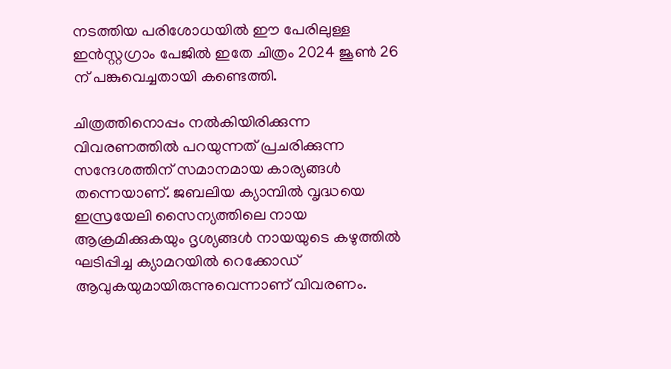നടത്തിയ പരിശോധയില്‍ ഈ പേരിലുള്ള ഇന്‍സ്റ്റഗ്രാം പേജില്‍ ഇതേ ചിത്രം 2024 ജൂണ്‍ 26 ന് പങ്കുവെച്ചതായി കണ്ടെത്തി.

ചിത്രത്തിനൊപ്പം നല്‍കിയിരിക്കുന്ന വിവരണത്തില്‍ പറയുന്നത് പ്രചരിക്കുന്ന സന്ദേശത്തിന് സമാനമായ കാര്യങ്ങള്‍ തന്നെയാണ്. ജബലിയ ക്യാമ്പില്‍ വൃദ്ധയെ ഇസ്രയേലി സൈന്യത്തിലെ നായ ആക്രമിക്കുകയും ദൃശ്യങ്ങള്‍ നായയുടെ കഴുത്തില്‍ ഘടിപ്പിച്ച ക്യാമറയില്‍‌ റെക്കോഡ് ആവുകയുമായിരുന്നുവെന്നാണ് വിവരണം.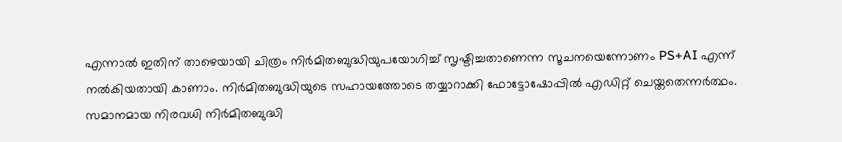എന്നാല്‍ ഇതിന് താഴെയായി ചിത്രം നിര്‍മിതബുദ്ധിയുപയോഗിച്ച് സൃഷ്ടിച്ചതാണെന്ന സൂചനയെന്നോണം PS+AI എന്ന് നല്‍കിയതായി കാണാം. നിര്‍മിതബുദ്ധിയുടെ സഹായത്തോടെ തയ്യാറാക്കി ഫോട്ടോഷോപ്പില്‍ എഡിറ്റ് ചെയ്തതെന്നര്‍ത്ഥം. സമാനമായ നിരവധി നിര്‍മിതബുദ്ധി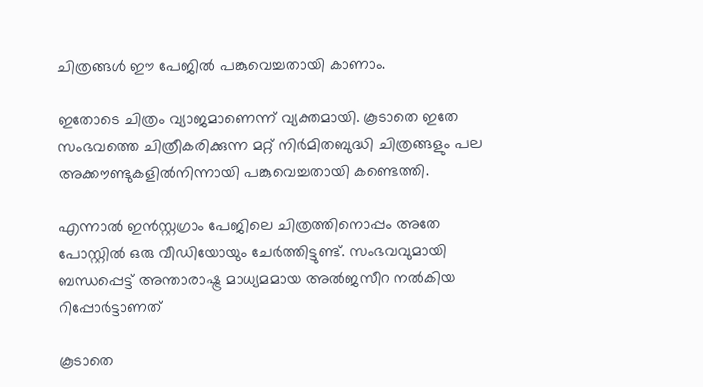ചിത്രങ്ങള്‍ ഈ പേജില്‍ പങ്കുവെച്ചതായി കാണാം.

ഇതോടെ ചിത്രം വ്യാജമാണെന്ന് വ്യക്തമായി. കൂടാതെ ഇതേ സംഭവത്തെ ചിത്രീകരിക്കുന്ന മറ്റ് നിര്‍മിതബുദ്ധി ചിത്രങ്ങളും പല അക്കൗണ്ടുകളില്‍നിന്നായി പങ്കുവെച്ചതായി കണ്ടെത്തി.

എന്നാല്‍ ഇന്‍സ്റ്റഗ്രാം പേജിലെ ചിത്രത്തിനൊപ്പം അതേ പോസ്റ്റില്‍ ഒരു വീഡിയോയും ചേര്‍ത്തിട്ടുണ്ട്. സംഭവവുമായി ബന്ധപ്പെട്ട് അന്താരാഷ്ട്ര മാധ്യമമായ അല്‍ജസീറ നല്‍കിയ റിപ്പോര്‍ട്ടാണത്

കൂടാതെ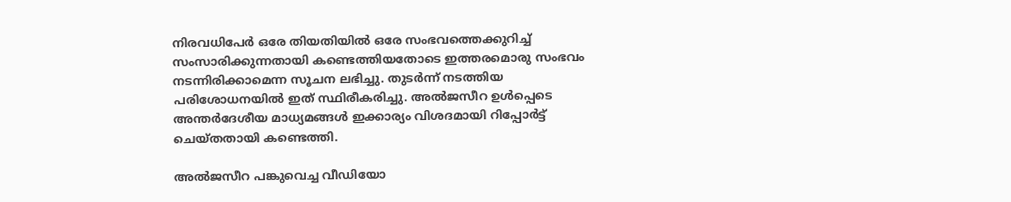നിരവധിപേര്‍ ഒരേ തിയതിയില്‍ ഒരേ സംഭവത്തെക്കുറിച്ച് സംസാരിക്കുന്നതായി കണ്ടെത്തിയതോടെ ഇത്തരമൊരു സംഭവം നടന്നിരിക്കാമെന്ന സൂചന ലഭിച്ചു. തുടര്‍ന്ന് നടത്തിയ പരിശോധനയില്‍ ഇത് സ്ഥിരീകരിച്ചു. അല്‍ജസീറ ഉള്‍പ്പെടെ അന്തര്‍ദേശീയ മാധ്യമങ്ങള്‍ ഇക്കാര്യം വിശദമായി റിപ്പോര്‍ട്ട് ചെയ്തതായി കണ്ടെത്തി.

അല്‍ജസീറ പങ്കുവെച്ച വീഡിയോ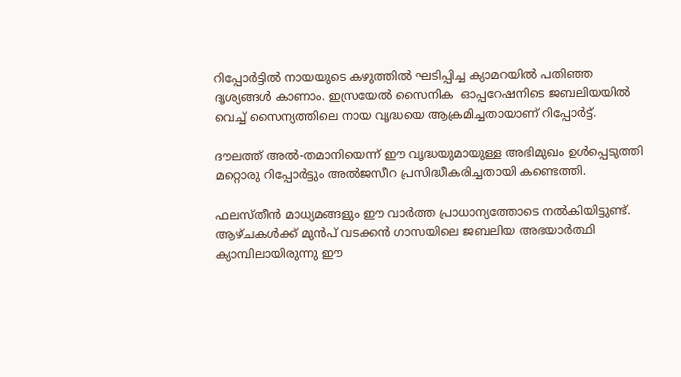റിപ്പോര്‍ട്ടില്‍ നായയുടെ കഴുത്തില്‍ ഘടിപ്പിച്ച ക്യാമറയില്‍ പതിഞ്ഞ ദൃശ്യങ്ങള്‍ കാണാം. ഇസ്രയേല്‍ സൈനിക  ഓപ്പറേഷനിടെ ജബലിയയില്‍ വെച്ച് സൈന്യത്തിലെ നായ വൃദ്ധയെ ആക്രമിച്ചതായാണ് റിപ്പോര്‍ട്ട്.

ദൗലത്ത് അല്‍-തമാനിയെന്ന് ഈ വൃദ്ധയുമായുള്ള അഭിമുഖം ഉള്‍പ്പെടുത്തി മറ്റൊരു റിപ്പോര്‍ട്ടും അല്‍ജസീറ പ്രസിദ്ധീകരിച്ചതായി കണ്ടെത്തി.

ഫലസ്തീന്‍ മാധ്യമങ്ങളും ഈ വാര്‍ത്ത പ്രാധാന്യത്തോടെ നല്‍കിയിട്ടുണ്ട്. ആഴ്ചകള്‍ക്ക് മുന്‍പ് വടക്കന്‍ ഗാസയിലെ ജബലിയ അഭയാര്‍ത്ഥി ക്യാമ്പിലായിരുന്നു ഈ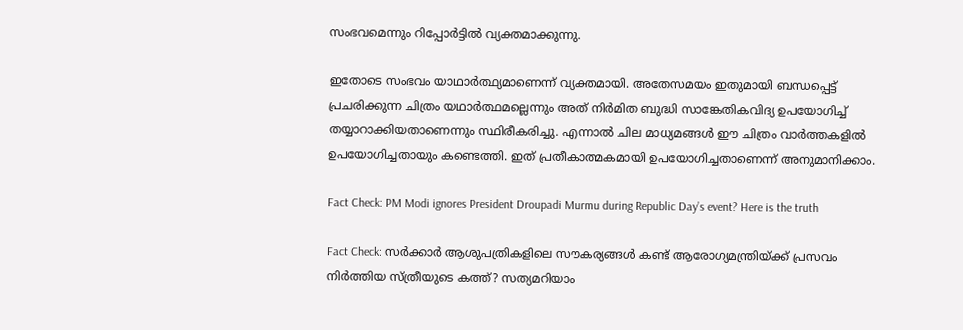സംഭവമെന്നും റിപ്പോര്‍ട്ടില്‍ വ്യക്തമാക്കുന്നു.

ഇതോടെ സംഭവം യാഥാര്‍ത്ഥ്യമാണെന്ന് വ്യക്തമായി. അതേസമയം ഇതുമായി ബന്ധപ്പെട്ട് പ്രചരിക്കുന്ന ചിത്രം യഥാര്‍ത്ഥമല്ലെന്നും അത് നിര്‍മിത ബുദ്ധി സാങ്കേതികവിദ്യ ഉപയോഗിച്ച് തയ്യാറാക്കിയതാണെന്നും സ്ഥിരീകരിച്ചു. എന്നാല്‍ ചില മാധ്യമങ്ങള്‍ ഈ ചിത്രം വാര്‍ത്തകളില്‍‌ ഉപയോഗിച്ചതായും കണ്ടെത്തി. ഇത് പ്രതീകാത്മകമായി ഉപയോഗിച്ചതാണെന്ന് അനുമാനിക്കാം.

Fact Check: PM Modi ignores President Droupadi Murmu during Republic Day’s event? Here is the truth

Fact Check: സര്‍ക്കാര്‍ ആശുപത്രികളിലെ സൗകര്യങ്ങള്‍ കണ്ട് ആരോഗ്യമന്ത്രിയ്ക്ക് പ്രസവം നിര്‍ത്തിയ സ്ത്രീയുടെ കത്ത്? സത്യമറിയാം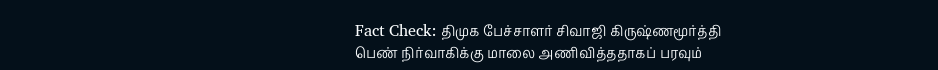Fact Check: திமுக பேச்சாளர் சிவாஜி கிருஷ்ணமூர்த்தி பெண் நிர்வாகிக்கு மாலை அணிவித்ததாகப் பரவும்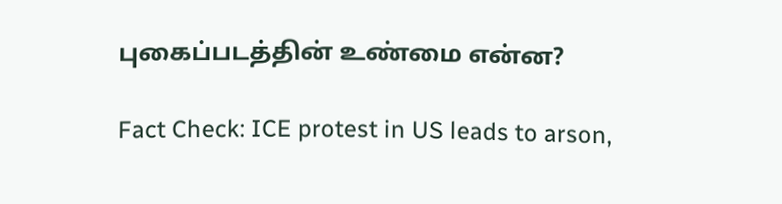புகைப்படத்தின் உண்மை என்ன?

Fact Check: ICE protest in US leads to arson,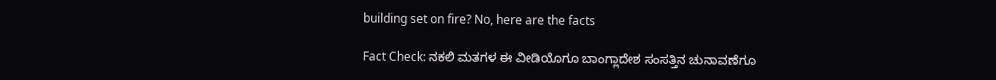building set on fire? No, here are the facts

Fact Check: ನಕಲಿ ಮತಗಳ ಈ ವೀಡಿಯೊಗೂ ಬಾಂಗ್ಲಾದೇಶ ಸಂಸತ್ತಿನ ಚುನಾವಣೆಗೂ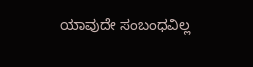ಯಾವುದೇ ಸಂಬಂಧವಿಲ್ಲ